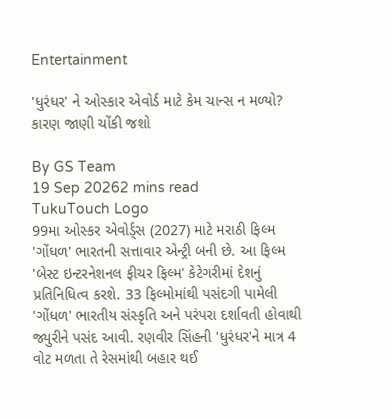Entertainment

'ધુરંધર' ને ઓસ્કાર એવોર્ડ માટે કેમ ચાન્સ ન મળ્યો? કારણ જાણી ચોંકી જશો

By GS Team
19 Sep 20262 mins read
TukuTouch Logo
99મા ઓસ્કર એવોર્ડ્સ (2027) માટે મરાઠી ફિલ્મ 'ગોંધળ' ભારતની સત્તાવાર એન્ટ્રી બની છે. આ ફિલ્મ 'બેસ્ટ ઇન્ટરનેશનલ ફીચર ફિલ્મ' કેટેગરીમાં દેશનું પ્રતિનિધિત્વ કરશે. 33 ફિલ્મોમાંથી પસંદગી પામેલી 'ગોંધળ' ભારતીય સંસ્કૃતિ અને પરંપરા દર્શાવતી હોવાથી જ્યુરીને પસંદ આવી. રણવીર સિંહની 'ધુરંધર'ને માત્ર 4 વોટ મળતા તે રેસમાંથી બહાર થઈ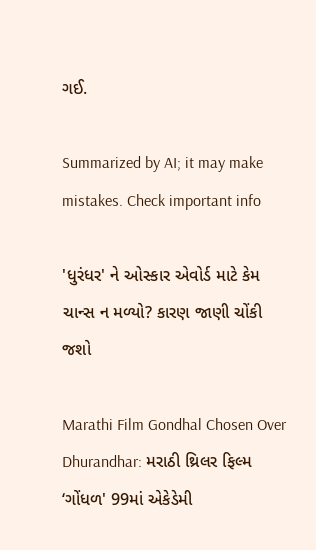ગઈ.

Summarized by AI; it may make mistakes. Check important info

'ધુરંધર' ને ઓસ્કાર એવોર્ડ માટે કેમ ચાન્સ ન મળ્યો? કારણ જાણી ચોંકી જશો

Marathi Film Gondhal Chosen Over Dhurandhar: મરાઠી થ્રિલર ફિલ્મ ‘ગોંધળ' 99માં એકેડેમી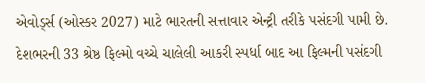એવોર્ડ્સ (ઓસ્કર 2027) માટે ભારતની સત્તાવાર એન્ટ્રી તરીકે પસંદગી પામી છે. દેશભરની 33 શ્રેષ્ઠ ફિલ્મો વચ્ચે ચાલેલી આકરી સ્પર્ધા બાદ આ ફિલ્મની પસંદગી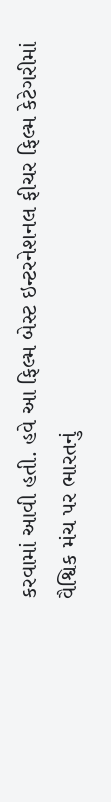કરવામાં આવી હતી. હવે આ ફિલ્મ બેસ્ટ ઇન્ટરનેશનલ ફીચર ફિલ્મ કેટેગરીમાં વૈશ્વિક મંચ પર ભારતનું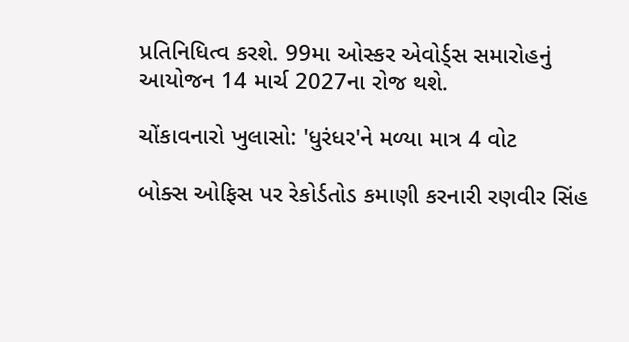પ્રતિનિધિત્વ કરશે. 99મા ઓસ્કર એવોર્ડ્સ સમારોહનું આયોજન 14 માર્ચ 2027ના રોજ થશે.

ચોંકાવનારો ખુલાસો: 'ધુરંધર'ને મળ્યા માત્ર 4 વોટ

બોક્સ ઓફિસ પર રેકોર્ડતોડ કમાણી કરનારી રણવીર સિંહ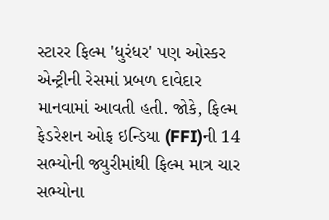સ્ટારર ફિલ્મ 'ધુરંધર' પણ ઓસ્કર એન્ટ્રીની રેસમાં પ્રબળ દાવેદાર માનવામાં આવતી હતી. જોકે, ફિલ્મ ફેડરેશન ઓફ ઇન્ડિયા (FFI)ની 14 સભ્યોની જ્યુરીમાંથી ફિલ્મ માત્ર ચાર સભ્યોના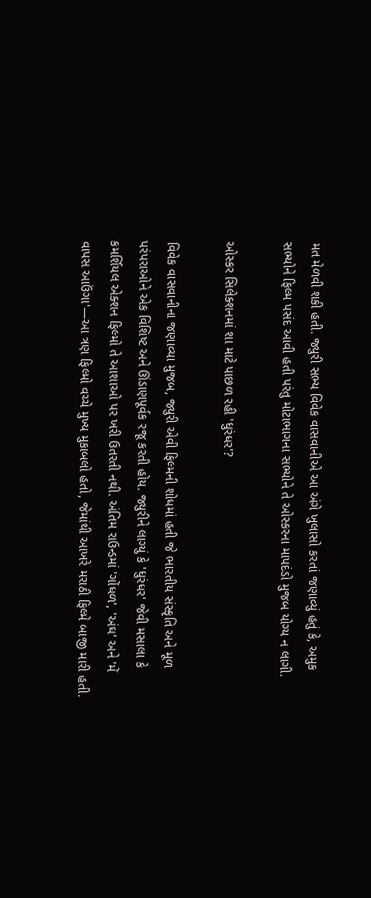મત મેળવી શકી હતી. જ્યુરી સભ્ય વિવેક વાસવાનીએ આ અંગે ખુલાસો કરતાં જણાવ્યું હતું કે, અમુક સભ્યોને ફિલ્મ પસંદ આવી હતી પરંતુ મોટાભાગના સભ્યોને તે ઓસ્કરના માપદંડો મુજબ યોગ્ય ન લાગી.

ઓસ્કર સિલેક્શનમાં શા માટે પાછળ રહી 'ધુરંધર'?

વિવેક વાસવાનીના જણાવ્યા મુજબ, જ્યુરી એવી ફિલ્મની શોધમાં હતી જે ભારતીય સંસ્કૃતિ અને મૂળ પરંપરાઓને એક વિશિષ્ટ અને ઊંડાણપૂર્વક રજૂ કરતી હોય. જ્યુરીને લાગ્યું કે 'ધુરંધર' જેવી મસાલા કે કમર્શિયલ એક્શન ફિલ્મો તે આશાઓ પર ખરી ઉતરતી નથી. અંતિમ રાઉન્ડમાં 'ગોંધળ', 'અંઘ' અને 'મેં વાપસ આઉંગા'—આ ત્રણ ફિલ્મો વચ્ચે મુખ્ય મુકાબલો હતો, જેમાંથી આખરે મરાઠી ફિલ્મે બાજી મારી હતી.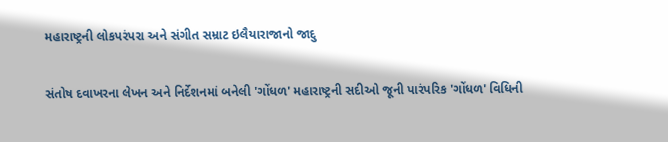મહારાષ્ટ્રની લોકપરંપરા અને સંગીત સમ્રાટ ઇલૈયારાજાનો જાદુ

સંતોષ દવાખરના લેખન અને નિર્દેશનમાં બનેલી 'ગોંધળ' મહારાષ્ટ્રની સદીઓ જૂની પારંપરિક 'ગોંધળ' વિધિની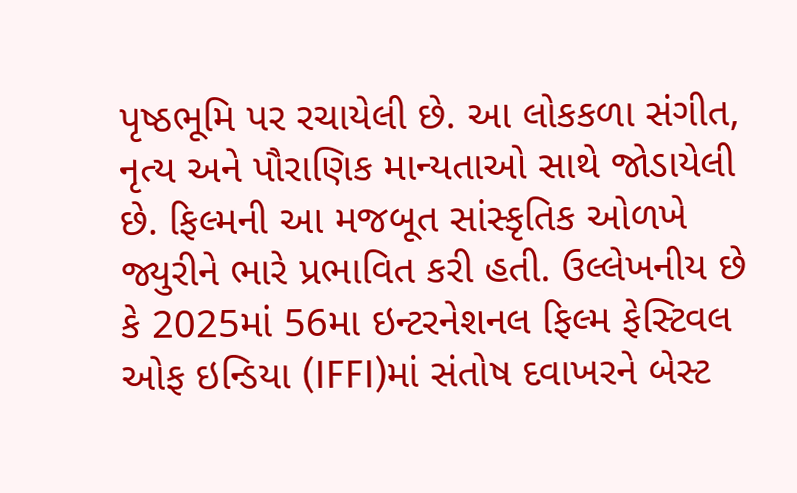પૃષ્ઠભૂમિ પર રચાયેલી છે. આ લોકકળા સંગીત, નૃત્ય અને પૌરાણિક માન્યતાઓ સાથે જોડાયેલી છે. ફિલ્મની આ મજબૂત સાંસ્કૃતિક ઓળખે જ્યુરીને ભારે પ્રભાવિત કરી હતી. ઉલ્લેખનીય છે કે 2025માં 56મા ઇન્ટરનેશનલ ફિલ્મ ફેસ્ટિવલ ઓફ ઇન્ડિયા (IFFI)માં સંતોષ દવાખરને બેસ્ટ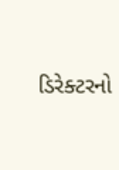ડિરેક્ટરનો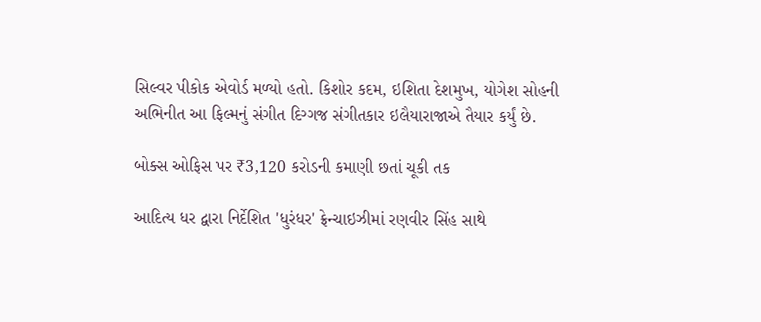સિલ્વર પીકોક એવોર્ડ મળ્યો હતો. કિશોર કદમ, ઇશિતા દેશમુખ, યોગેશ સોહની અભિનીત આ ફિલ્મનું સંગીત દિગ્ગજ સંગીતકાર ઇલૈયારાજાએ તૈયાર કર્યું છે.

બોક્સ ઓફિસ પર ₹3,120 કરોડની કમાણી છતાં ચૂકી તક

આદિત્ય ધર દ્વારા નિર્દેશિત 'ધુરંધર' ફ્રેન્ચાઇઝીમાં રણવીર સિંહ સાથે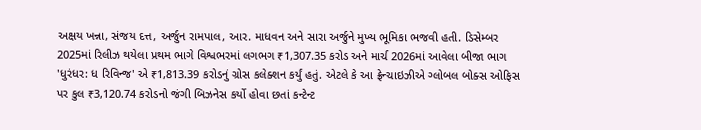અક્ષય ખન્ના, સંજય દત્ત, અર્જુન રામપાલ, આર. માધવન અને સારા અર્જુને મુખ્ય ભૂમિકા ભજવી હતી. ડિસેમ્બર 2025માં રિલીઝ થયેલા પ્રથમ ભાગે વિશ્વભરમાં લગભગ ₹1,307.35 કરોડ અને માર્ચ 2026માં આવેલા બીજા ભાગ 'ધુરંધર: ધ રિવિન્જ' એ ₹1,813.39 કરોડનું ગ્રોસ કલેક્શન કર્યું હતું. એટલે કે આ ફ્રેન્ચાઇઝીએ ગ્લોબલ બોક્સ ઓફિસ પર કુલ ₹3,120.74 કરોડનો જંગી બિઝનેસ કર્યો હોવા છતાં કન્ટેન્ટ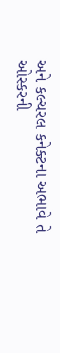અને કલ્ચરલ કનેક્ટના અભાવે તે ઓસ્કરની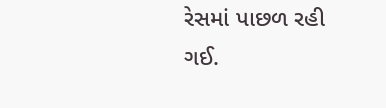રેસમાં પાછળ રહી ગઈ.